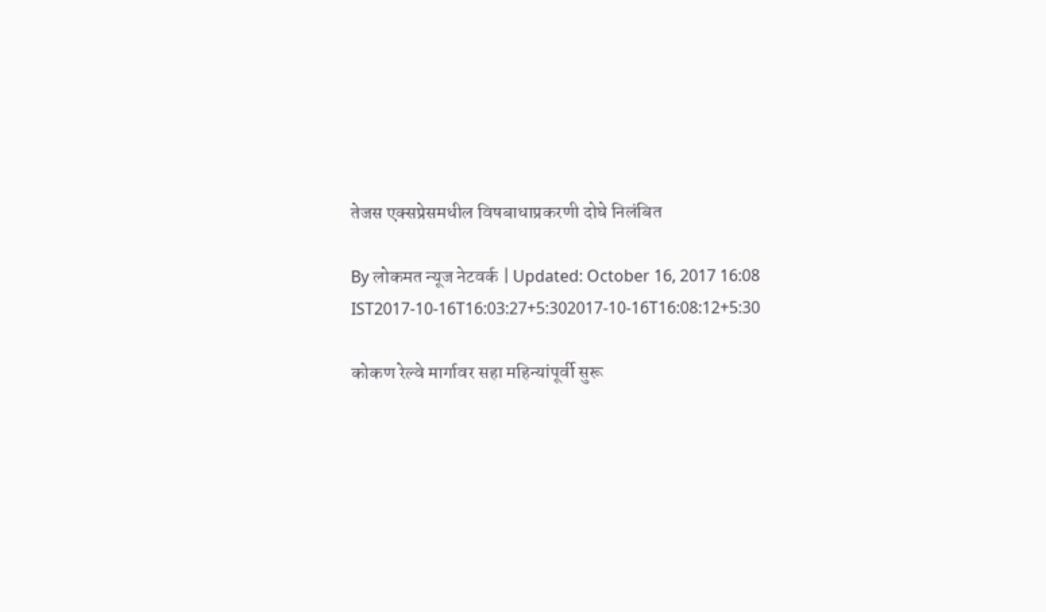तेजस एक्सप्रेसमधील विषबाधाप्रकरणी दोघे निलंबित

By लोकमत न्यूज नेटवर्क | Updated: October 16, 2017 16:08 IST2017-10-16T16:03:27+5:302017-10-16T16:08:12+5:30

कोकण रेल्वे मार्गावर सहा महिन्यांपूर्वी सुरू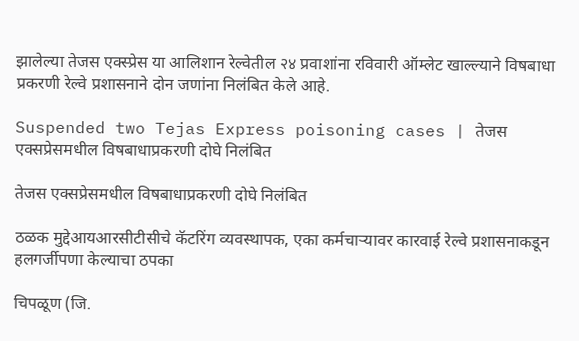झालेल्या तेजस एक्स्प्रेस या आलिशान रेल्वेतील २४ प्रवाशांना रविवारी ऑम्लेट खाल्ल्याने विषबाधा प्रकरणी रेल्वे प्रशासनाने दोन जणांना निलंबित केले आहे.

Suspended two Tejas Express poisoning cases | तेजस एक्सप्रेसमधील विषबाधाप्रकरणी दोघे निलंबित

तेजस एक्सप्रेसमधील विषबाधाप्रकरणी दोघे निलंबित

ठळक मुद्देआयआरसीटीसीचे कॅटरिंग व्यवस्थापक, एका कर्मचाऱ्यावर कारवाई रेल्वे प्रशासनाकडून हलगर्जीपणा केल्याचा ठपका

चिपळूण (जि.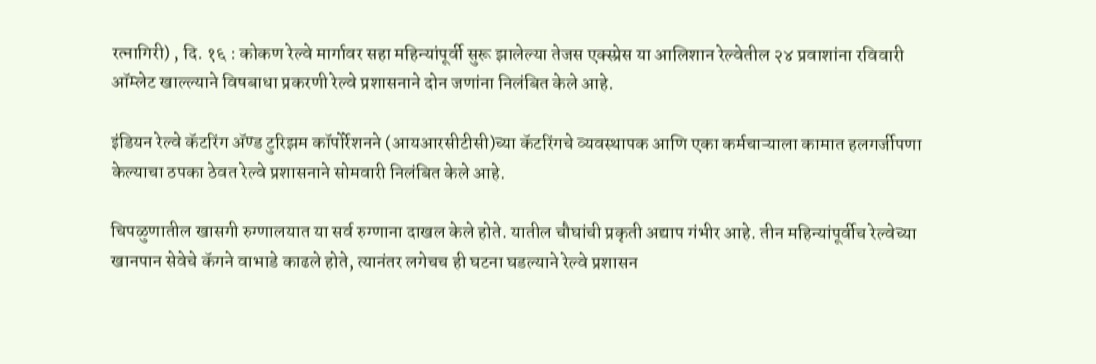रत्नागिरी) , दि. १६ : कोकण रेल्वे मार्गावर सहा महिन्यांपूर्वी सुरू झालेल्या तेजस एक्स्प्रेस या आलिशान रेल्वेतील २४ प्रवाशांना रविवारी ऑम्लेट खाल्ल्याने विषबाधा प्रकरणी रेल्वे प्रशासनाने दोन जणांना निलंबित केले आहे.

इंडियन रेल्वे कॅटरिंग अ‍ॅण्ड टुरिझम कॉपोर्रेशनने (आयआरसीटीसी)च्या कॅटरिंगचे व्यवस्थापक आणि एका कर्मचाऱ्याला कामात हलगर्जीपणा केल्याचा ठपका ठेवत रेल्वे प्रशासनाने सोमवारी निलंबित केले आहे.

चिपळुणातील खासगी रुग्णालयात या सर्व रुग्णाना दाखल केले होते. यातील चौघांची प्रकृती अद्याप गंभीर आहे. तीन महिन्यांपूर्वीच रेल्वेच्या खानपान सेवेचे कॅगने वाभाडे काढले होते, त्यानंतर लगेचच ही घटना घडल्याने रेल्वे प्रशासन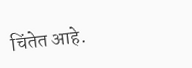चिंतेत आहे.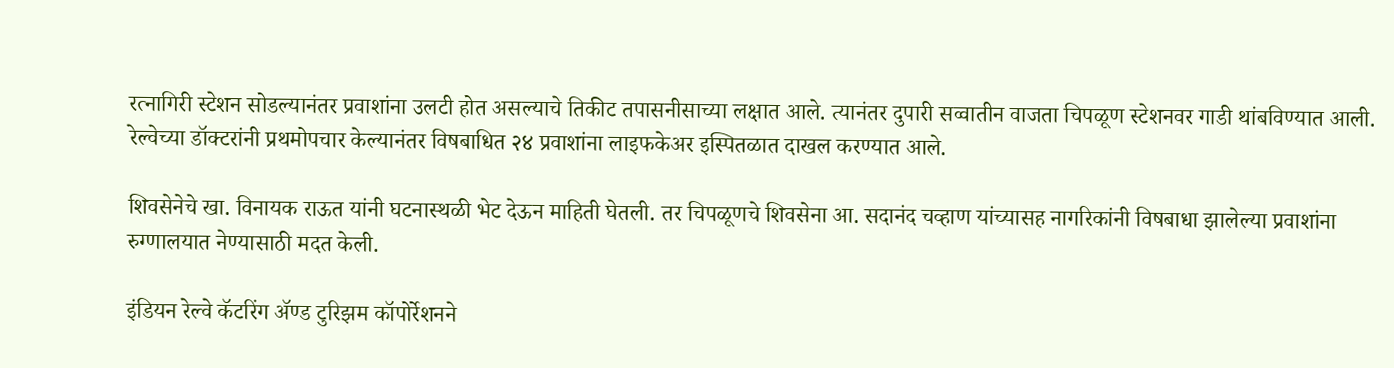रत्नागिरी स्टेशन सोडल्यानंतर प्रवाशांना उलटी होत असल्याचे तिकीट तपासनीसाच्या लक्षात आले. त्यानंतर दुपारी सव्वातीन वाजता चिपळूण स्टेशनवर गाडी थांबविण्यात आली. रेल्वेच्या डॉक्टरांनी प्रथमोपचार केल्यानंतर विषबाधित २४ प्रवाशांना लाइफकेअर इस्पितळात दाखल करण्यात आले.

शिवसेनेचे खा. विनायक राऊत यांनी घटनास्थळी भेट देऊन माहिती घेतली. तर चिपळूणचे शिवसेना आ. सदानंद चव्हाण यांच्यासह नागरिकांनी विषबाधा झालेल्या प्रवाशांना रुग्णालयात नेण्यासाठी मदत केली.

इंडियन रेल्वे कॅटरिंग अ‍ॅण्ड टुरिझम कॉपोर्रेशनने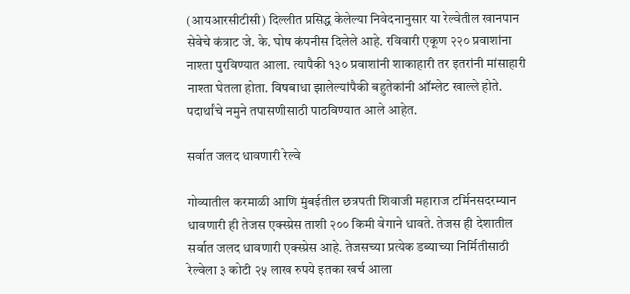(आयआरसीटीसी) दिल्लीत प्रसिद्ध केलेल्या निवेदनानुसार या रेल्वेतील खानपान सेवेचे कंत्राट जे. के. घोष कंपनीस दिलेले आहे. रविवारी एकूण २२० प्रवाशांना नाश्ता पुरविण्यात आला. त्यापैकी १३० प्रवाशांनी शाकाहारी तर इतरांनी मांसाहारी नाश्ता घेतला होता. विषबाधा झालेल्यांपैकी बहुतेकांनी ऑम्लेट खाल्ले होते. पदार्थांचे नमुने तपासणीसाठी पाठविण्यात आले आहेत.

सर्वात जलद धावणारी रेल्वे

गोव्यातील करमाळी आणि मुंबईतील छत्रपती शिवाजी महाराज टर्मिनसदरम्यान धावणारी ही तेजस एक्स्प्रेस ताशी २०० किमी वेगाने धावते. तेजस ही देशातील सर्वात जलद धावणारी एक्स्प्रेस आहे. तेजसच्या प्रत्येक डब्याच्या निर्मितीसाठी रेल्वेला ३ कोटी २५ लाख रुपये इतका खर्च आला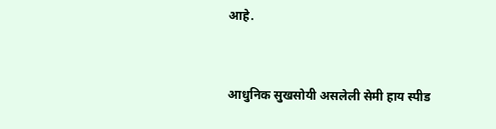आहे.


आधुनिक सुखसोयी असलेली सेमी हाय स्पीड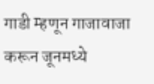गाडी म्हणून गाजावाजा करून जूनमध्ये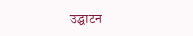उद्घाटन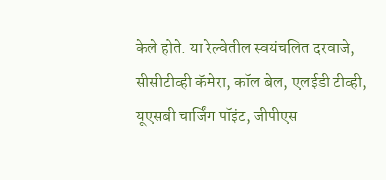केले होते. या रेल्वेतील स्वयंचलित दरवाजे, सीसीटीव्ही कॅमेरा, कॉल बेल, एलईडी टीव्ही, यूएसबी चार्जिंग पॉइंट, जीपीएस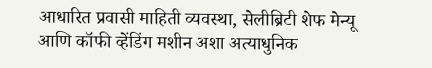आधारित प्रवासी माहिती व्यवस्था, सेलीब्रिटी शेफ मेन्यू आणि कॉफी व्हेंडिंग मशीन अशा अत्याधुनिक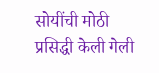सोयींची मोठी प्रसिद्धी केली गेली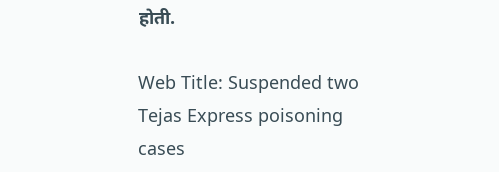होती.

Web Title: Suspended two Tejas Express poisoning cases